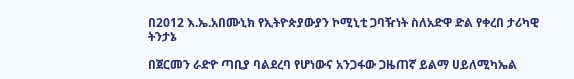በ2012 እ.ኤ.አበሙኒክ የኢትዮጵያውያን ኮሚኒቲ ጋባዥነት ስለአድዋ ድል የቀረበ ታሪካዊ ትንታኔ

በጀርመን ራድዮ ጣቢያ ባልደረባ የሆነውና አንጋፋው ጋዜጠኛ ይልማ ሀይለሚካኤል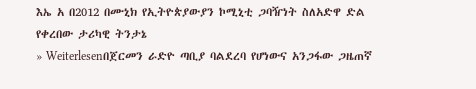እኤ አ በ2012 በሙኒክ የኢትዮጵያውያን ኮሚኒቲ ጋባዥነት ስለአድዋ ድል የቀረበው ታሪካዊ ትንታኔ
» Weiterlesenበጀርመን ራድዮ ጣቢያ ባልደረባ የሆነውና አንጋፋው ጋዜጠኛ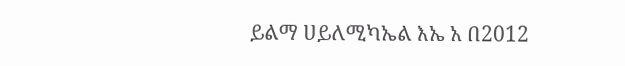ይልማ ሀይለሚካኤል እኤ አ በ2012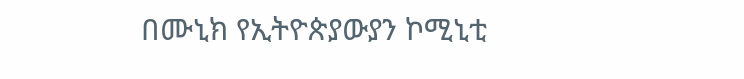በሙኒክ የኢትዮጵያውያን ኮሚኒቲ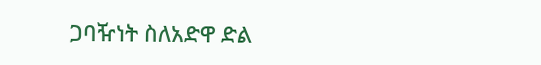ጋባዥነት ስለአድዋ ድል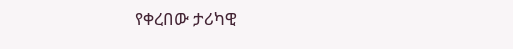የቀረበው ታሪካዊ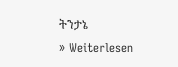ትንታኔ
» Weiterlesen